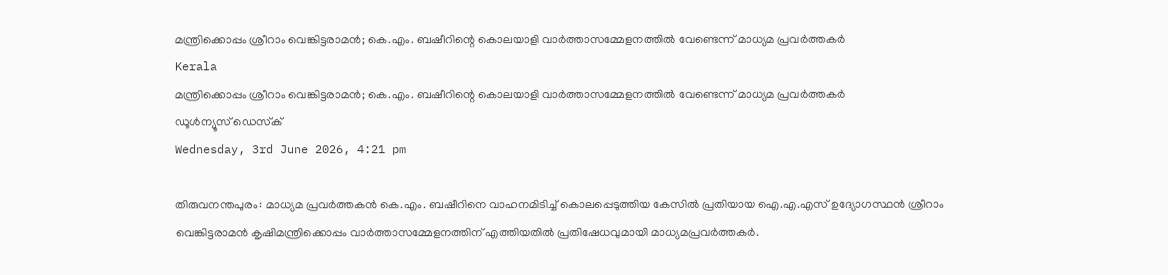മന്ത്രിക്കൊപ്പം ശ്രീറാം വെങ്കിട്ടരാമന്‍; കെ.എം. ബഷീറിന്റെ കൊലയാളി വാര്‍ത്താസമ്മേളനത്തില്‍ വേണ്ടെന്ന് മാധ്യമ പ്രവര്‍ത്തകര്‍
Kerala
മന്ത്രിക്കൊപ്പം ശ്രീറാം വെങ്കിട്ടരാമന്‍; കെ.എം. ബഷീറിന്റെ കൊലയാളി വാര്‍ത്താസമ്മേളനത്തില്‍ വേണ്ടെന്ന് മാധ്യമ പ്രവര്‍ത്തകര്‍
ഡൂള്‍ന്യൂസ് ഡെസ്‌ക്
Wednesday, 3rd June 2026, 4:21 pm

തിരുവനന്തപുരം: മാധ്യമ പ്രവര്‍ത്തകന്‍ കെ.എം. ബഷീറിനെ വാഹനമിടിച്ച് കൊലപ്പെടുത്തിയ കേസില്‍ പ്രതിയായ ഐ.എ.എസ് ഉദ്യോഗസ്ഥന്‍ ശ്രീറാം വെങ്കിട്ടരാമന്‍ കൃഷിമന്ത്രിക്കൊപ്പം വാര്‍ത്താസമ്മേളനത്തിന് എത്തിയതില്‍ പ്രതിഷേധവുമായി മാധ്യമപ്രവര്‍ത്തകര്‍.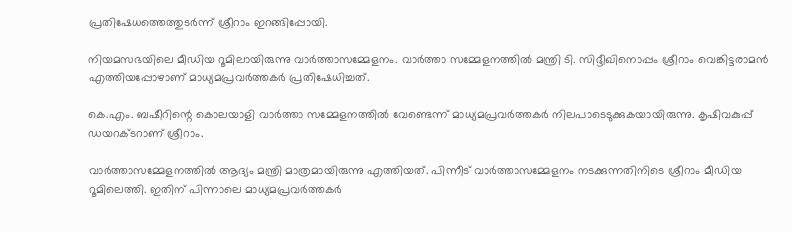പ്രതിഷേധത്തെത്തുടര്‍ന്ന് ശ്രീറാം ഇറങ്ങിപ്പോയി.

നിയമസഭയിലെ മീഡിയ റൂമിലായിരുന്നു വാര്‍ത്താസമ്മേളനം. വാര്‍ത്താ സമ്മേളനത്തില്‍ മന്ത്രി ടി. സിദ്ദീഖിനൊപ്പം ശ്രീറാം വെങ്കിട്ടരാമന്‍ എത്തിയപ്പോഴാണ് മാധ്യമപ്രവര്‍ത്തകര്‍ പ്രതിഷേധിച്ചത്.

കെ.എം. ബഷീറിന്റെ കൊലയാളി വാര്‍ത്താ സമ്മേളനത്തില്‍ വേണ്ടെന്ന് മാധ്യമപ്രവര്‍ത്തകര്‍ നിലപാടെടുക്കുകയായിരുന്നു. കൃഷിവകുപ്പ് ഡയറക്ടറാണ് ശ്രീറാം.

വാര്‍ത്താസമ്മേളനത്തില്‍ ആദ്യം മന്ത്രി മാത്രമായിരുന്നു എത്തിയത്. പിന്നീട് വാര്‍ത്താസമ്മേളനം നടക്കുന്നതിനിടെ ശ്രീറാം മീഡിയ റൂമിലെത്തി. ഇതിന് പിന്നാലെ മാധ്യമപ്രവര്‍ത്തകര്‍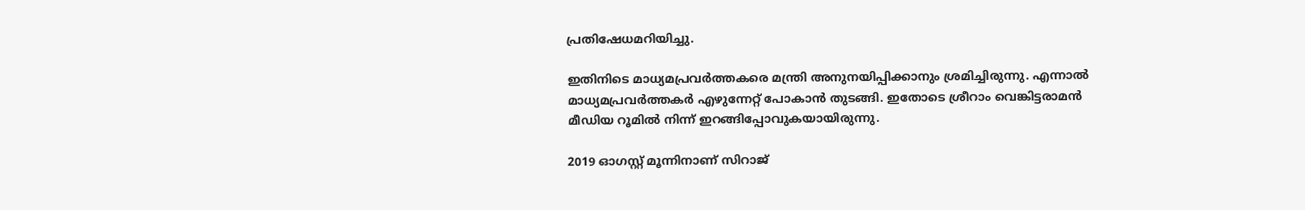പ്രതിഷേധമറിയിച്ചു.

ഇതിനിടെ മാധ്യമപ്രവര്‍ത്തകരെ മന്ത്രി അനുനയിപ്പിക്കാനും ശ്രമിച്ചിരുന്നു. എന്നാല്‍ മാധ്യമപ്രവര്‍ത്തകര്‍ എഴുന്നേറ്റ് പോകാന്‍ തുടങ്ങി. ഇതോടെ ശ്രീറാം വെങ്കിട്ടരാമന്‍ മീഡിയ റൂമില്‍ നിന്ന് ഇറങ്ങിപ്പോവുകയായിരുന്നു.

2019 ഓഗസ്റ്റ് മൂന്നിനാണ് സിറാജ്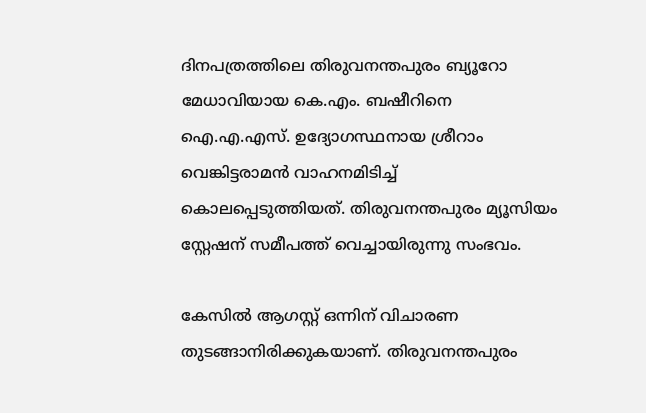ദിനപത്രത്തിലെ തിരുവനന്തപുരം ബ്യൂറോ മേധാവിയായ കെ.എം. ബഷീറിനെ ഐ.എ.എസ്. ഉദ്യോഗസ്ഥനായ ശ്രീറാം വെങ്കിട്ടരാമന്‍ വാഹനമിടിച്ച് കൊലപ്പെടുത്തിയത്. തിരുവനന്തപുരം മ്യൂസിയം സ്റ്റേഷന് സമീപത്ത് വെച്ചായിരുന്നു സംഭവം.

കേസില്‍ ആഗസ്റ്റ് ഒന്നിന് വിചാരണ തുടങ്ങാനിരിക്കുകയാണ്. തിരുവനന്തപുരം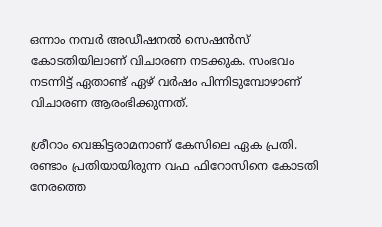ഒന്നാം നമ്പര്‍ അഡീഷനല്‍ സെഷന്‍സ് കോടതിയിലാണ് വിചാരണ നടക്കുക. സംഭവം നടന്നിട്ട് ഏതാണ്ട് ഏഴ് വര്‍ഷം പിന്നിടുമ്പോഴാണ് വിചാരണ ആരംഭിക്കുന്നത്.

ശ്രീറാം വെങ്കിട്ടരാമനാണ് കേസിലെ ഏക പ്രതി. രണ്ടാം പ്രതിയായിരുന്ന വഫ ഫിറോസിനെ കോടതി നേരത്തെ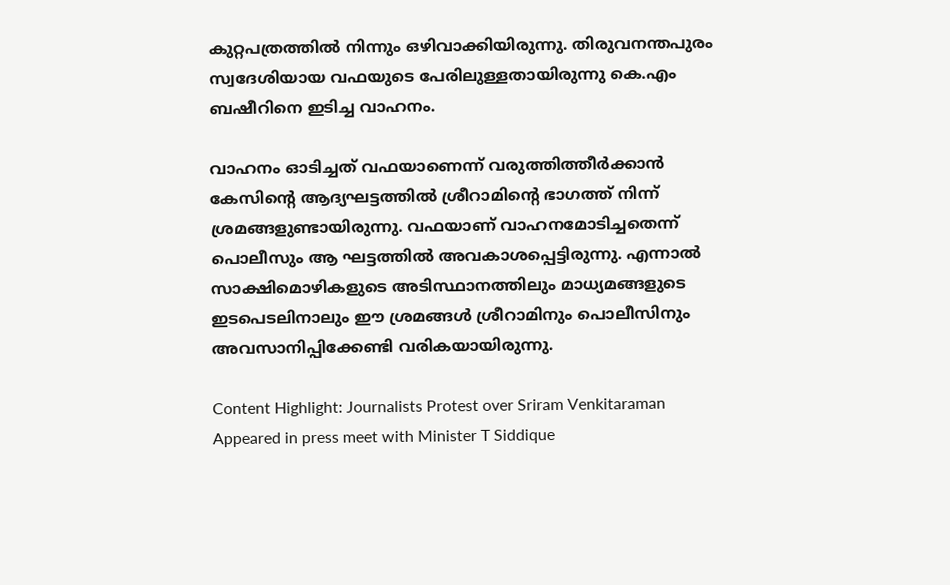കുറ്റപത്രത്തില്‍ നിന്നും ഒഴിവാക്കിയിരുന്നു. തിരുവനന്തപുരം സ്വദേശിയായ വഫയുടെ പേരിലുള്ളതായിരുന്നു കെ.എം ബഷീറിനെ ഇടിച്ച വാഹനം.

വാഹനം ഓടിച്ചത് വഫയാണെന്ന് വരുത്തിത്തീര്‍ക്കാന്‍ കേസിന്റെ ആദ്യഘട്ടത്തില്‍ ശ്രീറാമിന്റെ ഭാഗത്ത് നിന്ന് ശ്രമങ്ങളുണ്ടായിരുന്നു. വഫയാണ് വാഹനമോടിച്ചതെന്ന് പൊലീസും ആ ഘട്ടത്തില്‍ അവകാശപ്പെട്ടിരുന്നു. എന്നാല്‍ സാക്ഷിമൊഴികളുടെ അടിസ്ഥാനത്തിലും മാധ്യമങ്ങളുടെ ഇടപെടലിനാലും ഈ ശ്രമങ്ങള്‍ ശ്രീറാമിനും പൊലീസിനും അവസാനിപ്പിക്കേണ്ടി വരികയായിരുന്നു.

Content Highlight: Journalists Protest over Sriram Venkitaraman Appeared in press meet with Minister T Siddique